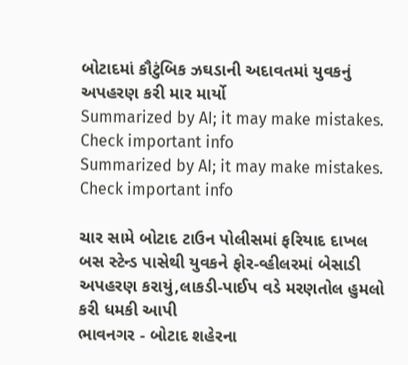બોટાદમાં કૌટુંબિક ઝઘડાની અદાવતમાં યુવકનું અપહરણ કરી માર માર્યો
Summarized by AI; it may make mistakes. Check important info
Summarized by AI; it may make mistakes. Check important info

ચાર સામે બોટાદ ટાઉન પોલીસમાં ફરિયાદ દાખલ
બસ સ્ટેન્ડ પાસેથી યુવકને ફોર-વ્હીલરમાં બેસાડી અપહરણ કરાયું,લાકડી-પાઈપ વડે મરણતોલ હુમલો કરી ધમકી આપી
ભાવનગર - બોટાદ શહેરના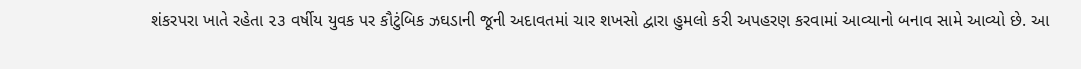શંકરપરા ખાતે રહેતા ૨૩ વર્ષીય યુવક પર કૌટુંબિક ઝઘડાની જૂની અદાવતમાં ચાર શખસો દ્વારા હુમલો કરી અપહરણ કરવામાં આવ્યાનો બનાવ સામે આવ્યો છે. આ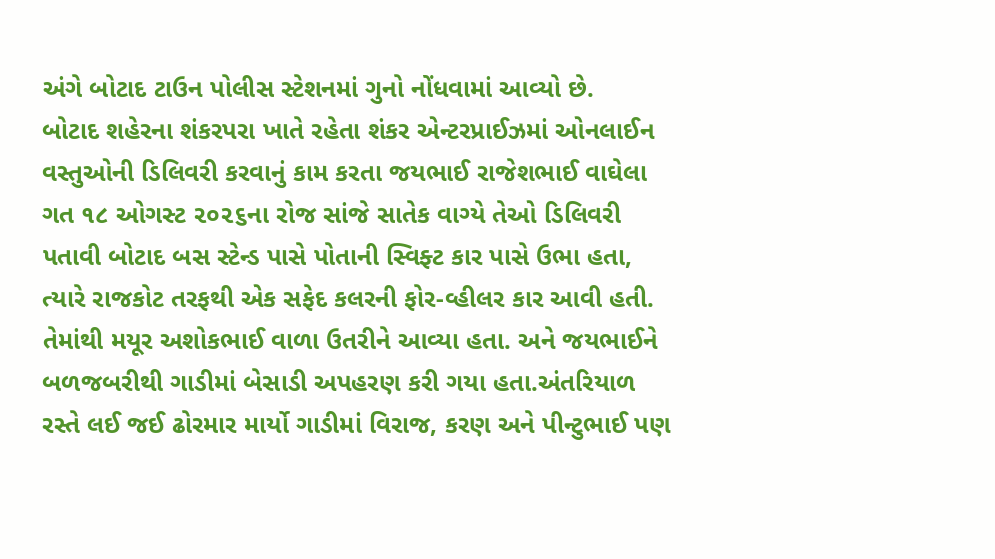અંગે બોટાદ ટાઉન પોલીસ સ્ટેશનમાં ગુનો નોંધવામાં આવ્યો છે.
બોટાદ શહેરના શંકરપરા ખાતે રહેતા શંકર એન્ટરપ્રાઈઝમાં ઓનલાઈન વસ્તુઓની ડિલિવરી કરવાનું કામ કરતા જયભાઈ રાજેશભાઈ વાઘેલા ગત ૧૮ ઓગસ્ટ ૨૦૨૬ના રોજ સાંજે સાતેક વાગ્યે તેઓ ડિલિવરી પતાવી બોટાદ બસ સ્ટેન્ડ પાસે પોતાની સ્વિફ્ટ કાર પાસે ઉભા હતા, ત્યારે રાજકોટ તરફથી એક સફેદ કલરની ફોર-વ્હીલર કાર આવી હતી. તેમાંથી મયૂર અશોકભાઈ વાળા ઉતરીને આવ્યા હતા. અને જયભાઈને બળજબરીથી ગાડીમાં બેસાડી અપહરણ કરી ગયા હતા.અંતરિયાળ રસ્તે લઈ જઈ ઢોરમાર માર્યો ગાડીમાં વિરાજ, કરણ અને પીન્ટુભાઈ પણ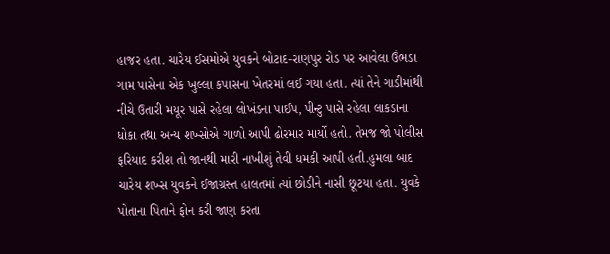હાજર હતા. ચારેય ઈસમોએ યુવકને બોટાદ-રાણપુર રોડ પર આવેલા ઉંભડા ગામ પાસેના એક ખુલ્લા કપાસના ખેતરમાં લઈ ગયા હતા. ત્યાં તેને ગાડીમાંથી નીચે ઉતારી મયૂર પાસે રહેલા લોખંડના પાઈપ, પીન્ટુ પાસે રહેલા લાકડાના ધોકા તથા અન્ય શખ્સોએ ગાળો આપી ઢોરમાર માર્યો હતો. તેમજ જો પોલીસ ફરિયાદ કરીશ તો જાનથી મારી નાખીશું તેવી ધમકી આપી હતી.હુમલા બાદ ચારેય શખ્સ યુવકને ઈજાગ્રસ્ત હાલતમાં ત્યાં છોડીને નાસી છૂટયા હતા. યુવકે પોતાના પિતાને ફોન કરી જાણ કરતા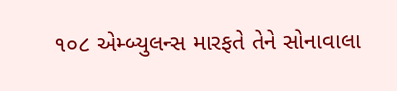૧૦૮ એમ્બ્યુલન્સ મારફતે તેને સોનાવાલા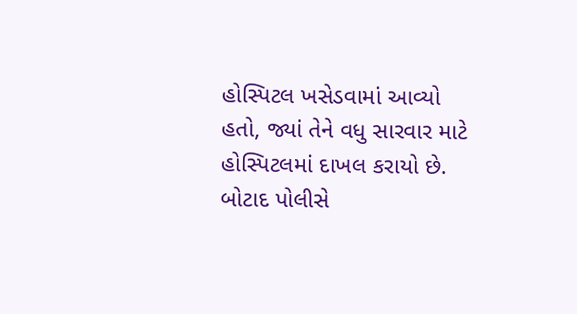હોસ્પિટલ ખસેડવામાં આવ્યો હતો, જ્યાં તેને વધુ સારવાર માટે હોસ્પિટલમાં દાખલ કરાયો છે. બોટાદ પોલીસે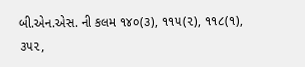બી.એન.એસ. ની કલમ ૧૪૦(૩), ૧૧૫(૨), ૧૧૮(૧), ૩૫૨,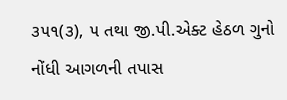૩૫૧(૩), ૫ તથા જી.પી.એક્ટ હેઠળ ગુનો નોંધી આગળની તપાસ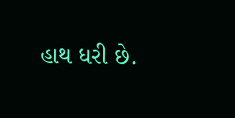હાથ ધરી છે.